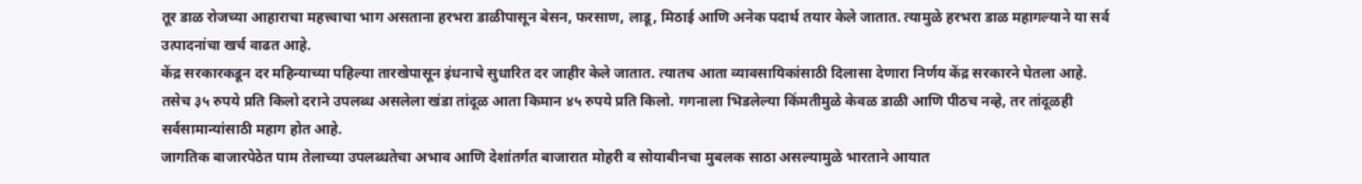तूर डाळ रोजच्या आहाराचा महत्त्वाचा भाग असताना हरभरा डाळीपासून बेसन, फरसाण, लाडू, मिठाई आणि अनेक पदार्थ तयार केले जातात. त्यामुळे हरभरा डाळ महागल्याने या सर्व उत्पादनांचा खर्च वाढत आहे.
केंद्र सरकारकडून दर महिन्याच्या पहिल्या तारखेपासून इंधनाचे सुधारित दर जाहीर केले जातात. त्यातच आता व्यावसायिकांसाठी दिलासा देणारा निर्णय केंद्र सरकारने घेतला आहे.
तसेच ३५ रुपये प्रति किलो दराने उपलब्ध असलेला खंडा तांदूळ आता किमान ४५ रुपये प्रति किलो. गगनाला भिडलेल्या किंमतीमुळे केवळ डाळी आणि पीठच नव्हे, तर तांदूळही सर्वसामान्यांसाठी महाग होत आहे.
जागतिक बाजारपेठेत पाम तेलाच्या उपलब्धतेचा अभाव आणि देशांतर्गत बाजारात मोहरी व सोयाबीनचा मुबलक साठा असल्यामुळे भारताने आयात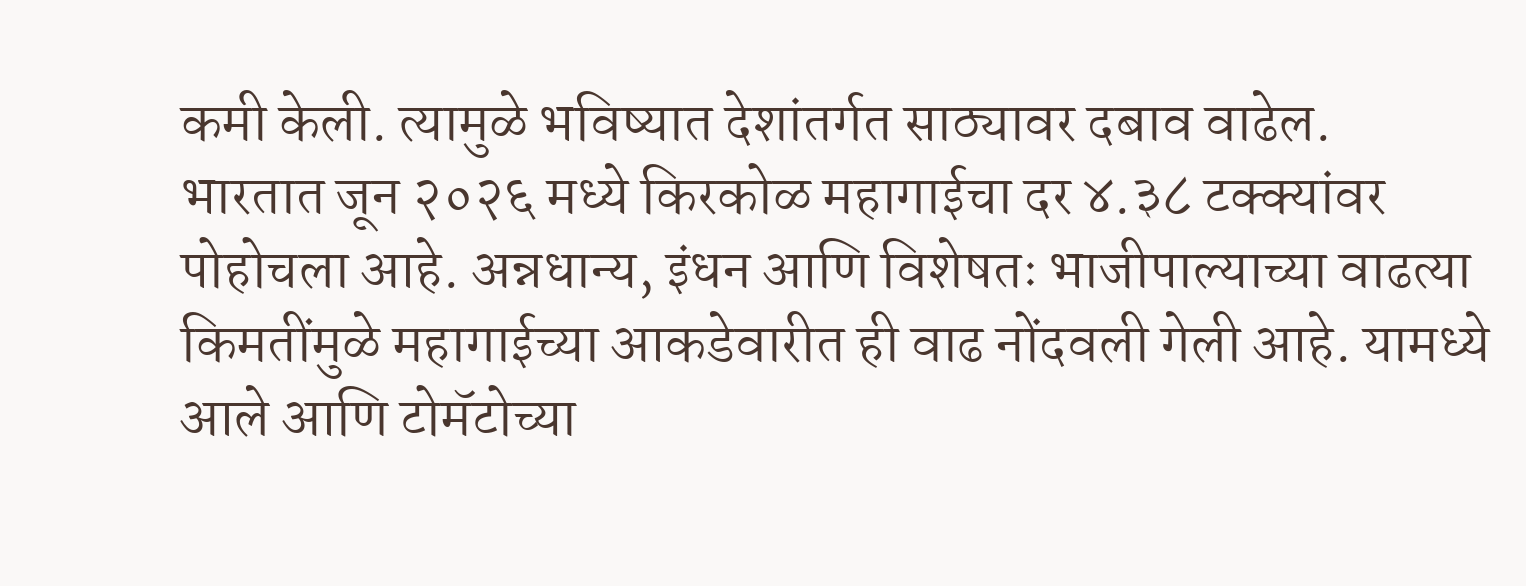कमी केली. त्यामुळे भविष्यात देशांतर्गत साठ्यावर दबाव वाढेल.
भारतात जून २०२६ मध्ये किरकोळ महागाईचा दर ४.३८ टक्क्यांवर पोहोचला आहे. अन्नधान्य, इंधन आणि विशेषतः भाजीपाल्याच्या वाढत्या किमतींमुळे महागाईच्या आकडेवारीत ही वाढ नोंदवली गेली आहे. यामध्ये आले आणि टोमॅटोच्या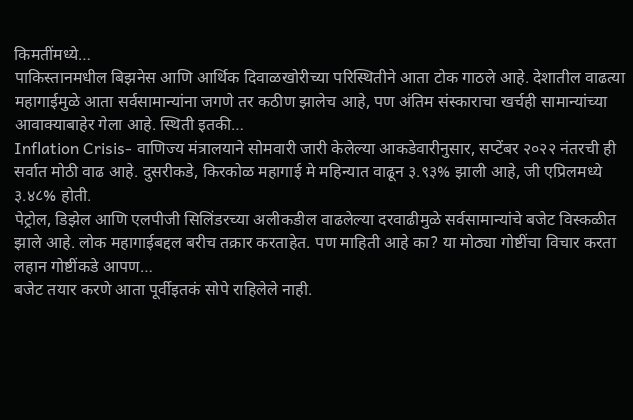किमतींमध्ये…
पाकिस्तानमधील बिझनेस आणि आर्थिक दिवाळखोरीच्या परिस्थितीने आता टोक गाठले आहे. देशातील वाढत्या महागाईमुळे आता सर्वसामान्यांना जगणे तर कठीण झालेच आहे, पण अंतिम संस्काराचा खर्चही सामान्यांच्या आवाक्याबाहेर गेला आहे. स्थिती इतकी…
Inflation Crisis- वाणिज्य मंत्रालयाने सोमवारी जारी केलेल्या आकडेवारीनुसार, सप्टेंबर २०२२ नंतरची ही सर्वात मोठी वाढ आहे. दुसरीकडे, किरकोळ महागाई मे महिन्यात वाढून ३.९३% झाली आहे, जी एप्रिलमध्ये ३.४८% होती.
पेट्रोल, डिझेल आणि एलपीजी सिलिंडरच्या अलीकडील वाढलेल्या दरवाढीमुळे सर्वसामान्यांचे बजेट विस्कळीत झाले आहे. लोक महागाईबद्दल बरीच तक्रार करताहेत. पण माहिती आहे का? या मोठ्या गोष्टींचा विचार करता लहान गोष्टींकडे आपण…
बजेट तयार करणे आता पूर्वीइतकं सोपे राहिलेले नाही.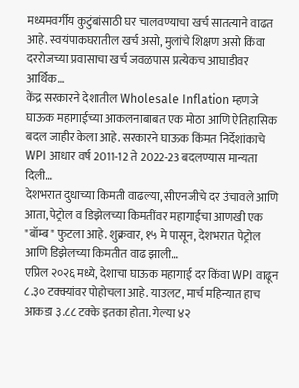मध्यमवर्गीय कुटुंबांसाठी घर चालवण्याचा खर्च सातत्याने वाढत आहे. स्वयंपाकघरातील खर्च असो, मुलांचे शिक्षण असो किंवा दररोजच्या प्रवासाचा खर्च जवळपास प्रत्येकच आघाडीवर आर्थिक…
केंद्र सरकारने देशातील Wholesale Inflation म्हणजे घाऊक महागाईच्या आकलनाबाबत एक मोठा आणि ऐतिहासिक बदल जाहीर केला आहे. सरकारने घाऊक किंमत निर्देशांकाचे WPI आधार वर्ष 2011-12 ते 2022-23 बदलण्यास मान्यता दिली…
देशभरात दुधाच्या किमती वाढल्या, सीएनजीचे दर उंचावले आणि आता, पेट्रोल व डिझेलच्या किमतींवर महागाईचा आणखी एक "बॉम्ब" फुटला आहे. शुक्रवार, १५ मे पासून, देशभरात पेट्रोल आणि डिझेलच्या किमतीत वाढ झाली…
एप्रिल २०२६ मध्ये, देशाचा घाऊक महागाई दर किंवा WPI वाढून ८.३० टक्क्यांवर पोहोचला आहे. याउलट, मार्च महिन्यात हाच आकडा ३.८८ टक्के इतका होता. गेल्या ४२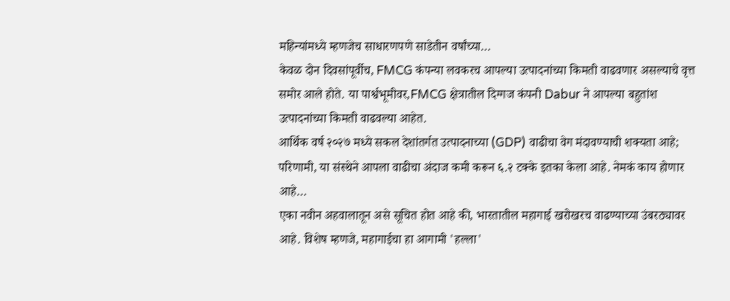महिन्यांमध्ये म्हणजेच साधारणपणे साडेतीन वर्षांच्या…
केवळ दोन दिवसांपूर्वीच, FMCG कंपन्या लवकरच आपल्या उत्पादनांच्या किमती वाढवणार असल्याचे वृत्त समोर आले होते. या पार्श्वभूमीवर,FMCG क्षेत्रातील दिग्गज कंपनी Dabur ने आपल्या बहुतांश उत्पादनांच्या किमती वाढवल्या आहेत.
आर्थिक वर्ष २०२७ मध्ये सकल देशांतर्गत उत्पादनाच्या (GDP) वाढीचा वेग मंदावण्याची शक्यता आहे; परिणामी, या संस्थेने आपला वाढीचा अंदाज कमी करून ६.२ टक्के इतका केला आहे. नेमकं काय होणार आहे…
एका नवीन अहवालातून असे सूचित होत आहे की, भारतातील महागाई खरोखरच वाढण्याच्या उंबरठ्यावर आहे. विशेष म्हणजे, महागाईचा हा आगामी 'हल्ला'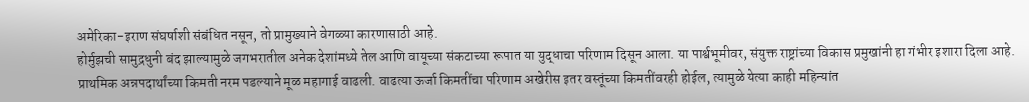अमेरिका-इराण संघर्षाशी संबंधित नसून, तो प्रामुख्याने वेगळ्या कारणासाठी आहे.
होर्मुझची सामुद्रधुनी बंद झाल्यामुळे जगभरातील अनेक देशांमध्ये तेल आणि वायूच्या संकटाच्या रूपात या युद्धाचा परिणाम दिसून आला. या पार्श्वभूमीवर, संयुक्त राष्ट्रांच्या विकास प्रमुखांनी हा गंभीर इशारा दिला आहे.
प्राथमिक अन्नपदार्थांच्या किमती नरम पडल्याने मूळ महागाई वाढली. वाढत्या ऊर्जा किमतींचा परिणाम अखेरीस इतर वस्तूंच्या किमतींवरही होईल, त्यामुळे येत्या काही महिन्यांत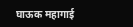घाऊक महागाई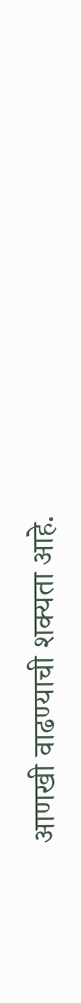आणखी वाढण्याची शक्यता आहे.